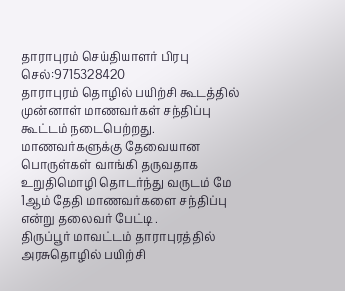தாராபுரம் செய்தியாளர் பிரபு
செல்:9715328420
தாராபுரம் தொழில் பயிற்சி கூடத்தில் முன்னாள் மாணவர்கள் சந்திப்பு கூட்டம் நடைபெற்றது.
மாணவர்களுக்கு தேவையான பொருள்கள் வாங்கி தருவதாக உறுதிமொழி தொடர்ந்து வருடம் மே 1ஆம் தேதி மாணவர்களை சந்திப்பு என்று தலைவர் பேட்டி .
திருப்பூர் மாவட்டம் தாராபுரத்தில் அரசுதொழில் பயிற்சி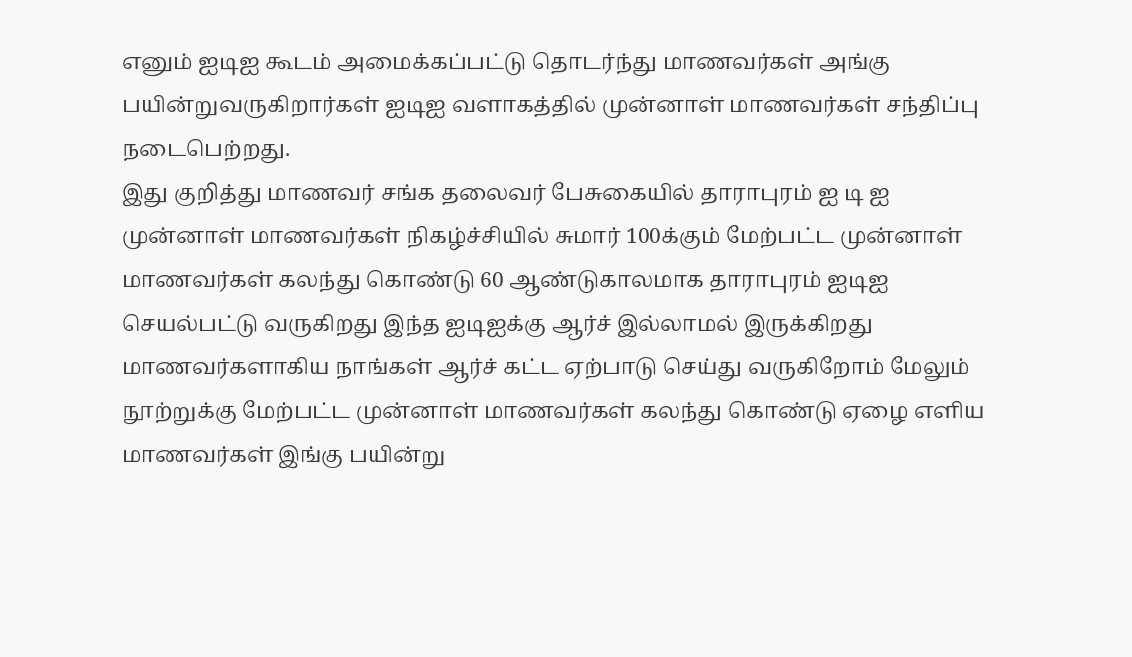எனும் ஐடிஐ கூடம் அமைக்கப்பட்டு தொடர்ந்து மாணவர்கள் அங்கு பயின்றுவருகிறார்கள் ஐடிஐ வளாகத்தில் முன்னாள் மாணவர்கள் சந்திப்பு நடைபெற்றது.
இது குறித்து மாணவர் சங்க தலைவர் பேசுகையில் தாராபுரம் ஐ டி ஐ முன்னாள் மாணவர்கள் நிகழ்ச்சியில் சுமார் 100க்கும் மேற்பட்ட முன்னாள் மாணவர்கள் கலந்து கொண்டு 60 ஆண்டுகாலமாக தாராபுரம் ஐடிஐ செயல்பட்டு வருகிறது இந்த ஐடிஐக்கு ஆர்ச் இல்லாமல் இருக்கிறது மாணவர்களாகிய நாங்கள் ஆர்ச் கட்ட ஏற்பாடு செய்து வருகிறோம் மேலும் நூற்றுக்கு மேற்பட்ட முன்னாள் மாணவர்கள் கலந்து கொண்டு ஏழை எளிய மாணவர்கள் இங்கு பயின்று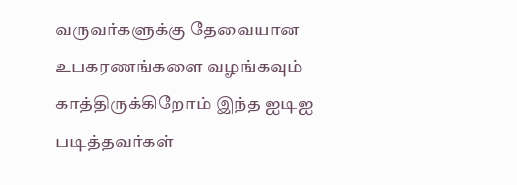வருவர்களுக்கு தேவையான உபகரணங்களை வழங்கவும் காத்திருக்கிறோம் இந்த ஐடிஐ படித்தவர்கள்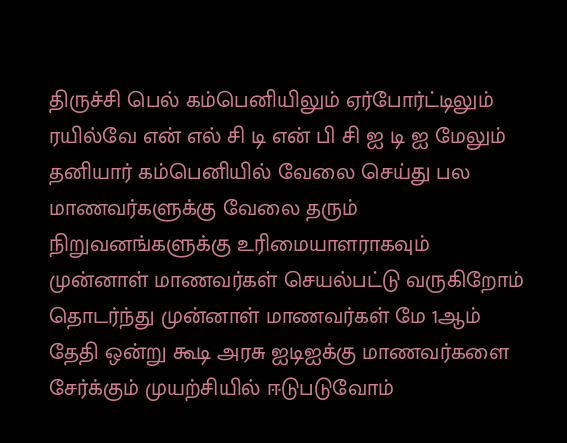திருச்சி பெல் கம்பெனியிலும் ஏர்போர்ட்டிலும் ரயில்வே என் எல் சி டி என் பி சி ஐ டி ஐ மேலும் தனியார் கம்பெனியில் வேலை செய்து பல மாணவர்களுக்கு வேலை தரும் நிறுவனங்களுக்கு உரிமையாளராகவும் முன்னாள் மாணவர்கள் செயல்பட்டு வருகிறோம் தொடர்ந்து முன்னாள் மாணவர்கள் மே 1ஆம் தேதி ஒன்று கூடி அரசு ஐடிஐக்கு மாணவர்களை சேர்க்கும் முயற்சியில் ஈடுபடுவோம்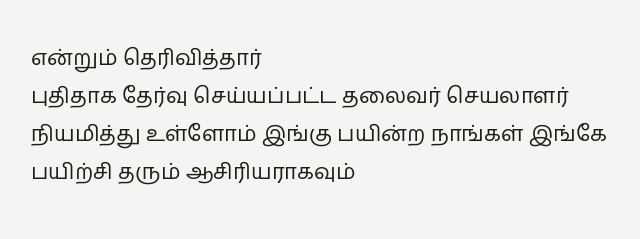என்றும் தெரிவித்தார்
புதிதாக தேர்வு செய்யப்பட்ட தலைவர் செயலாளர் நியமித்து உள்ளோம் இங்கு பயின்ற நாங்கள் இங்கே பயிற்சி தரும் ஆசிரியராகவும்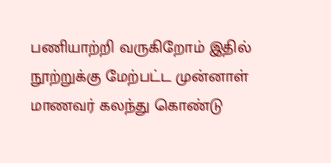பணியாற்றி வருகிறோம் இதில் நூற்றுக்கு மேற்பட்ட முன்னாள் மாணவர் கலந்து கொண்டு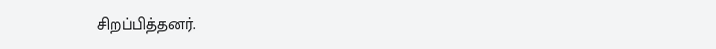சிறப்பித்தனர்.